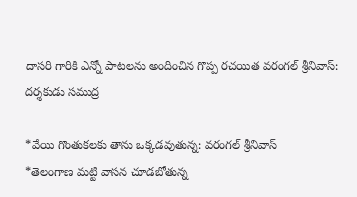దాసరి గారికి ఎన్నో పాటలను అందించిన గొప్ప రచయిత వరంగల్ శ్రీనివాస్: దర్శకుడు సముద్ర

*వేయి గొంతుకలకు తాను ఒక్కడవుతున్న: వరంగల్ శ్రీనివాస్
*తెలంగాణ మట్టి వాసన చూడబోతున్న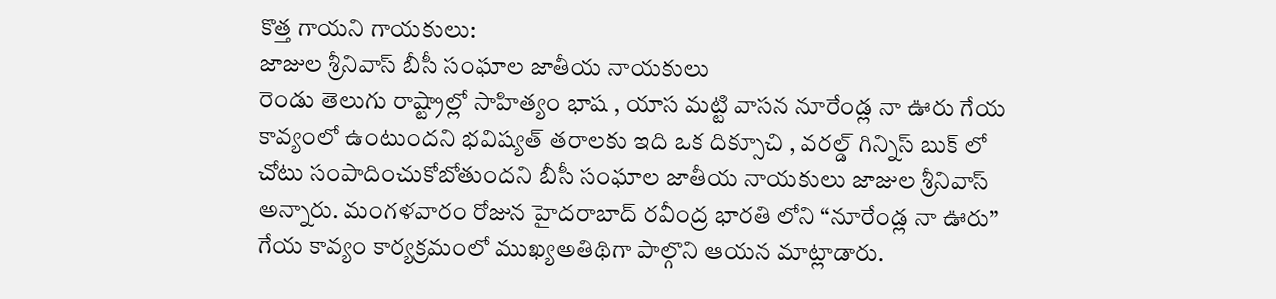కొత్త గాయని గాయకులు:
జాజుల శ్రీనివాస్ బీసీ సంఘాల జాతీయ నాయకులు
రెండు తెలుగు రాష్ట్రాల్లో సాహిత్యం భాష , యాస మట్టి వాసన నూరేండ్ల నా ఊరు గేయ కావ్యంలో ఉంటుందని భవిష్యత్ తరాలకు ఇది ఒక దిక్సూచి , వరల్డ్ గిన్నిస్ బుక్ లో చోటు సంపాదించుకోబోతుందని బీసీ సంఘాల జాతీయ నాయకులు జాజుల శ్రీనివాస్ అన్నారు. మంగళవారం రోజున హైదరాబాద్ రవీంద్ర భారతి లోని “నూరేండ్ల నా ఊరు” గేయ కావ్యం కార్యక్రమంలో ముఖ్యఅతిథిగా పాల్గొని ఆయన మాట్లాడారు.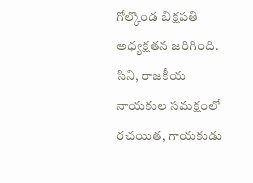గోల్కొండ బిక్షపతి అధ్యక్షతన జరిగింది. సిని, రాజకీయ నాయకుల సమక్షంలో రచయిత, గాయకుడు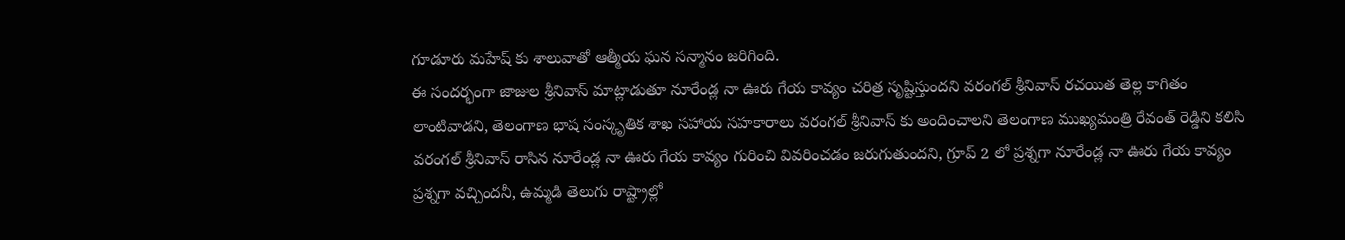గూడూరు మహేష్ కు శాలువాతో ఆత్మీయ ఘన సన్మానం జరిగింది.
ఈ సందర్భంగా జాజుల శ్రీనివాస్ మాట్లాడుతూ నూరేండ్ల నా ఊరు గేయ కావ్యం చరిత్ర సృష్టిస్తుందని వరంగల్ శ్రీనివాస్ రచయిత తెల్ల కాగితం లాంటివాడని, తెలంగాణ భాష సంస్కృతిక శాఖ సహాయ సహకారాలు వరంగల్ శ్రీనివాస్ కు అందించాలని తెలంగాణ ముఖ్యమంత్రి రేవంత్ రెడ్డిని కలిసి వరంగల్ శ్రీనివాస్ రాసిన నూరేండ్ల నా ఊరు గేయ కావ్యం గురించి వివరించడం జరుగుతుందని, గ్రూప్ 2 లో ప్రశ్నగా నూరేండ్ల నా ఊరు గేయ కావ్యం ప్రశ్నగా వచ్చిందనీ, ఉమ్మడి తెలుగు రాష్ట్రాల్లో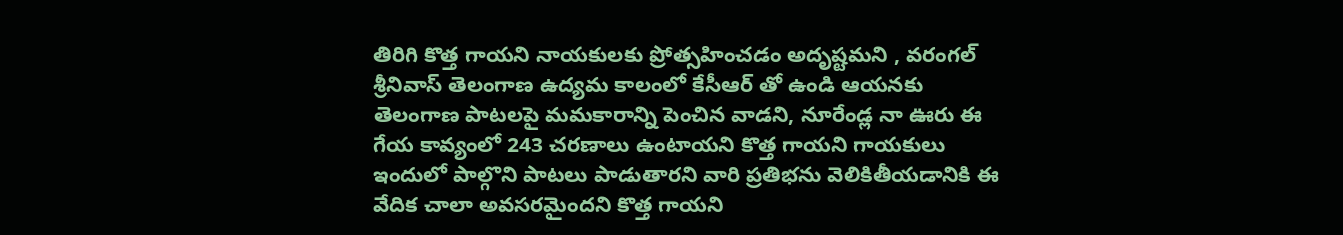తిరిగి కొత్త గాయని నాయకులకు ప్రోత్సహించడం అదృష్టమని , వరంగల్ శ్రీనివాస్ తెలంగాణ ఉద్యమ కాలంలో కేసీఆర్ తో ఉండి ఆయనకు తెలంగాణ పాటలపై మమకారాన్ని పెంచిన వాడని, నూరేండ్ల నా ఊరు ఈ గేయ కావ్యంలో 243 చరణాలు ఉంటాయని కొత్త గాయని గాయకులు ఇందులో పాల్గొని పాటలు పాడుతారని వారి ప్రతిభను వెలికితీయడానికి ఈ వేదిక చాలా అవసరమైందని కొత్త గాయని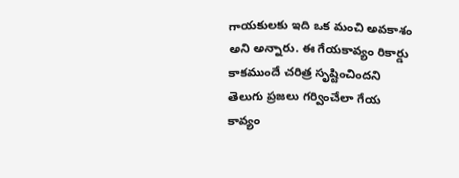గాయకులకు ఇది ఒక మంచి అవకాశం అని అన్నారు. ఈ గేయకావ్యం రికార్డు కాకముందే చరిత్ర సృష్టించిందని తెలుగు ప్రజలు గర్వించేలా గేయ కావ్యం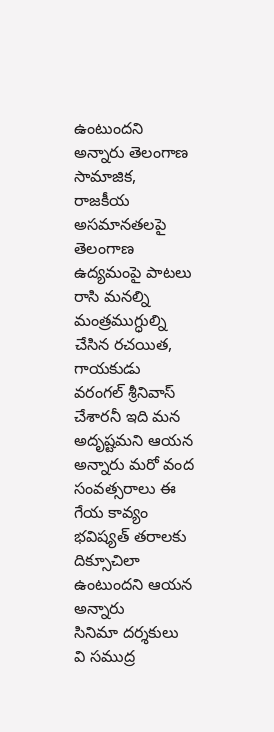ఉంటుందని అన్నారు తెలంగాణ సామాజిక, రాజకీయ అసమానతలపై తెలంగాణ ఉద్యమంపై పాటలు రాసి మనల్ని మంత్రముగ్ధుల్ని చేసిన రచయిత, గాయకుడు వరంగల్ శ్రీనివాస్ చేశారనీ ఇది మన అదృష్టమని ఆయన అన్నారు మరో వంద సంవత్సరాలు ఈ గేయ కావ్యం భవిష్యత్ తరాలకు దిక్సూచిలా ఉంటుందని ఆయన అన్నారు
సినిమా దర్శకులు వి సముద్ర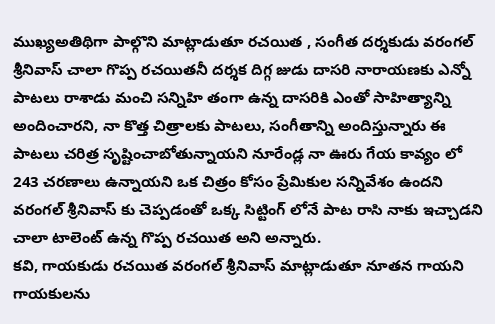ముఖ్యఅతిథిగా పాల్గొని మాట్లాడుతూ రచయిత , సంగీత దర్శకుడు వరంగల్ శ్రీనివాస్ చాలా గొప్ప రచయితనీ దర్శక దిగ్గ జుడు దాసరి నారాయణకు ఎన్నో పాటలు రాశాడు మంచి సన్నిహి తంగా ఉన్న దాసరికి ఎంతో సాహిత్యాన్ని అందించారని, నా కొత్త చిత్రాలకు పాటలు, సంగీతాన్ని అందిస్తున్నారు ఈ పాటలు చరిత్ర సృష్టించాబోతున్నాయని నూరేండ్ల నా ఊరు గేయ కావ్యం లో 243 చరణాలు ఉన్నాయని ఒక చిత్రం కోసం ప్రేమికుల సన్నివేశం ఉందని వరంగల్ శ్రీనివాస్ కు చెప్పడంతో ఒక్క సిట్టింగ్ లోనే పాట రాసి నాకు ఇచ్చాడని చాలా టాలెంట్ ఉన్న గొప్ప రచయిత అని అన్నారు.
కవి, గాయకుడు రచయిత వరంగల్ శ్రీనివాస్ మాట్లాడుతూ నూతన గాయని గాయకులను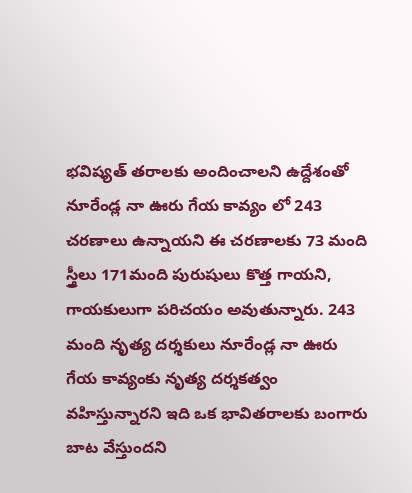భవిష్యత్ తరాలకు అందించాలని ఉద్దేశంతో నూరేండ్ల నా ఊరు గేయ కావ్యం లో 243 చరణాలు ఉన్నాయని ఈ చరణాలకు 73 మంది స్త్రీలు 171మంది పురుషులు కొత్త గాయని, గాయకులుగా పరిచయం అవుతున్నారు. 243 మంది నృత్య దర్శకులు నూరేండ్ల నా ఊరు గేయ కావ్యంకు నృత్య దర్శకత్వం వహిస్తున్నారని ఇది ఒక భావితరాలకు బంగారు బాట వేస్తుందని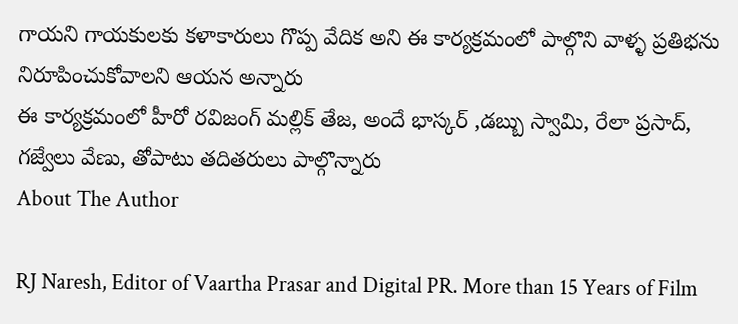గాయని గాయకులకు కళాకారులు గొప్ప వేదిక అని ఈ కార్యక్రమంలో పాల్గొని వాళ్ళ ప్రతిభను నిరూపించుకోవాలని ఆయన అన్నారు
ఈ కార్యక్రమంలో హీరో రవిజంగ్ మల్లిక్ తేజ, అందే భాస్కర్ ,డబ్బు స్వామి, రేలా ప్రసాద్, గజ్వేలు వేణు, తోపాటు తదితరులు పాల్గొన్నారు
About The Author

RJ Naresh, Editor of Vaartha Prasar and Digital PR. More than 15 Years of Film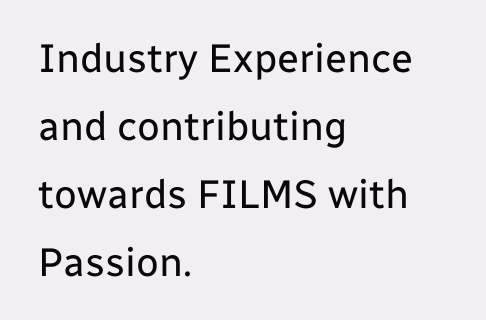Industry Experience and contributing towards FILMS with Passion.